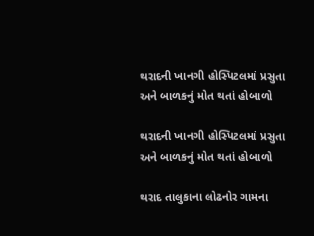થરાદની ખાનગી હોસ્પિટલમાં પ્રસુતા અને બાળકનું મોત થતાં હોબાળો

થરાદની ખાનગી હોસ્પિટલમાં પ્રસુતા અને બાળકનું મોત થતાં હોબાળો

થરાદ તાલુકાના લોઢનોર ગામના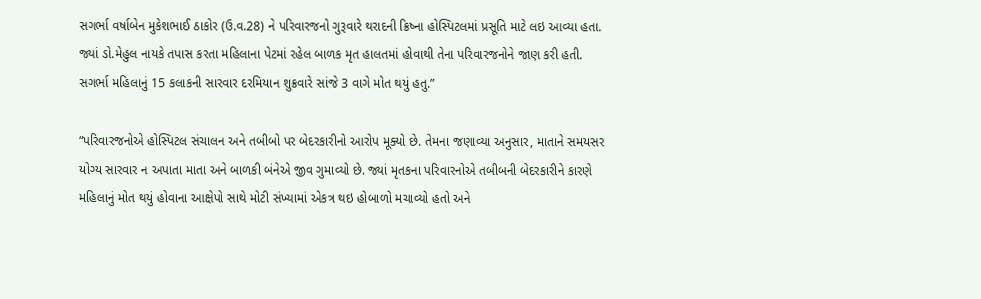સગર્ભા વર્ષાબેન મુકેશભાઈ ઠાકોર (ઉ.વ.28) ને પરિવારજનો ગુરૂવારે થરાદની ક્રિષ્ના હોસ્પિટલમાં પ્રસૂતિ માટે લઇ આવ્યા હતા. જ્યાં ડો.મેહુલ નાયકે તપાસ કરતા મહિલાના પેટમાં રહેલ બાળક મૃત હાલતમાં હોવાથી તેના પરિવારજનોને જાણ કરી હતી. સગર્ભા મહિલાનું 15 કલાકની સારવાર દરમિયાન શુક્રવારે સાંજે 3 વાગે મોત થયું હતુ.”

“પરિવારજનોએ હોસ્પિટલ સંચાલન અને તબીબો પર બેદરકારીનો આરોપ મૂક્યો છે. તેમના જણાવ્યા અનુસાર, માતાને સમયસર યોગ્ય સારવાર ન અપાતા માતા અને બાળકી બંનેએ જીવ ગુમાવ્યો છે. જ્યાં મૃતકના પરિવારનોએ તબીબની બેદરકારીને કારણે મહિલાનું મોત થયું હોવાના આક્ષેપો સાથે મોટી સંખ્યામાં એકત્ર થઇ હોબાળો મચાવ્યો હતો અને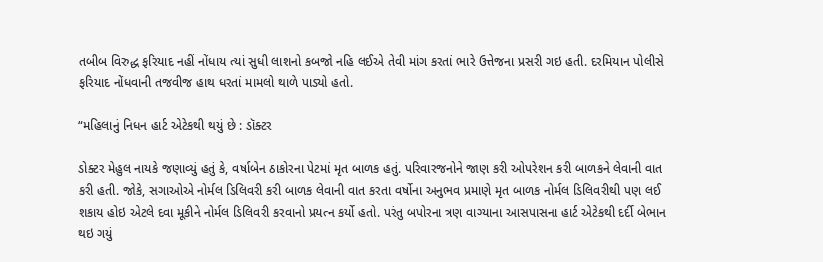તબીબ વિરુદ્ધ ફરિયાદ નહીં નોંધાય ત્યાં સુધી લાશનો કબજો નહિ લઈએ તેવી માંગ કરતાં ભારે ઉત્તેજના પ્રસરી ગઇ હતી. દરમિયાન પોલીસે ફરિયાદ નોંધવાની તજવીજ હાથ ધરતાં મામલો થાળે પાડ્યો હતો.

“મહિલાનું નિધન હાર્ટ એટેકથી થયું છે : ડૉક્ટર

ડોક્ટર મેહુલ નાયકે જણાવ્યું હતું કે, વર્ષાબેન ઠાકોરના પેટમાં મૃત બાળક હતું. પરિવારજનોને જાણ કરી ઓપરેશન કરી બાળકને લેવાની વાત કરી હતી. જોકે, સગાઓએ નોર્મલ ડિલિવરી કરી બાળક લેવાની વાત કરતા વર્ષોના અનુભવ પ્રમાણે મૃત બાળક નોર્મલ ડિલિવરીથી પણ લઈ શકાય હોઇ એટલે દવા મૂકીને નોર્મલ ડિલિવરી કરવાનો પ્રયત્ન કર્યો હતો. પરંતુ બપોરના ત્રણ વાગ્યાના આસપાસના હાર્ટ એટેકથી દર્દી બેભાન થઇ ગયું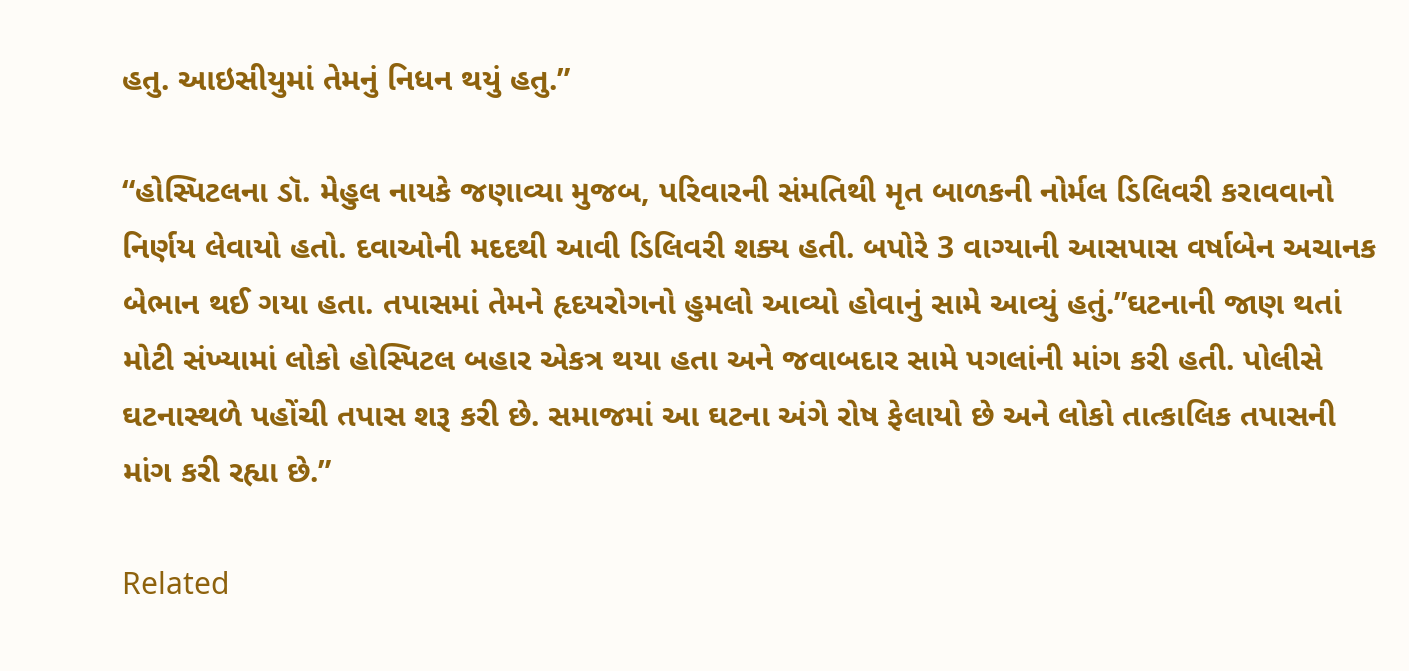હતુ. આઇસીયુમાં તેમનું નિધન થયું હતુ.”

“હોસ્પિટલના ડૉ. મેહુલ નાયકે જણાવ્યા મુજબ, પરિવારની સંમતિથી મૃત બાળકની નોર્મલ ડિલિવરી કરાવવાનો નિર્ણય લેવાયો હતો. દવાઓની મદદથી આવી ડિલિવરી શક્ય હતી. બપોરે 3 વાગ્યાની આસપાસ વર્ષાબેન અચાનક બેભાન થઈ ગયા હતા. તપાસમાં તેમને હૃદયરોગનો હુમલો આવ્યો હોવાનું સામે આવ્યું હતું.”ઘટનાની જાણ થતાં મોટી સંખ્યામાં લોકો હોસ્પિટલ બહાર એકત્ર થયા હતા અને જવાબદાર સામે પગલાંની માંગ કરી હતી. પોલીસે ઘટનાસ્થળે પહોંચી તપાસ શરૂ કરી છે. સમાજમાં આ ઘટના અંગે રોષ ફેલાયો છે અને લોકો તાત્કાલિક તપાસની માંગ કરી રહ્યા છે.”

Related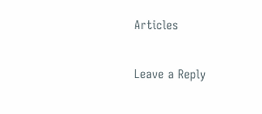Articles

Leave a Reply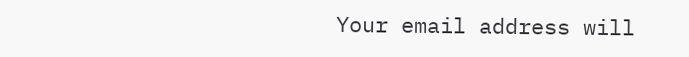Your email address will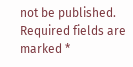not be published. Required fields are marked *